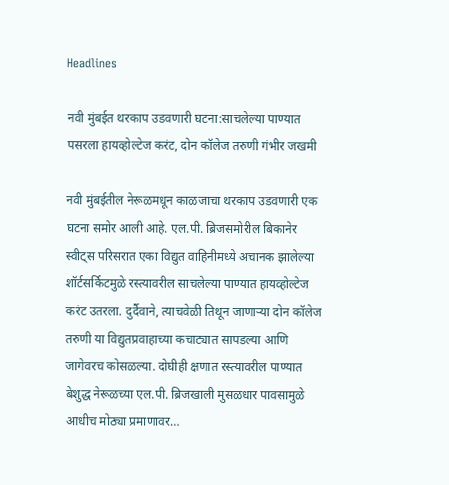Headlines

नवी मुंबईत थरकाप उडवणारी घटना:साचलेल्या पाण्यात पसरला हायव्होल्टेज करंट, दोन कॉलेज तरुणी गंभीर जखमी

नवी मुंबईतील नेरूळमधून काळजाचा थरकाप उडवणारी एक घटना समोर आली आहे. एल.पी. ब्रिजसमोरील बिकानेर स्वीट्स परिसरात एका विद्युत वाहिनीमध्ये अचानक झालेल्या शॉर्टसर्किटमुळे रस्त्यावरील साचलेल्या पाण्यात हायव्होल्टेज करंट उतरला. दुर्दैवाने, त्याचवेळी तिथून जाणाऱ्या दोन कॉलेज तरुणी या विद्युतप्रवाहाच्या कचाट्यात सापडल्या आणि जागेवरच कोसळल्या. दोघीही क्षणात रस्त्यावरील पाण्यात बेशुद्ध नेरूळच्या एल.पी. ब्रिजखाली मुसळधार पावसामुळे आधीच मोठ्या प्रमाणावर…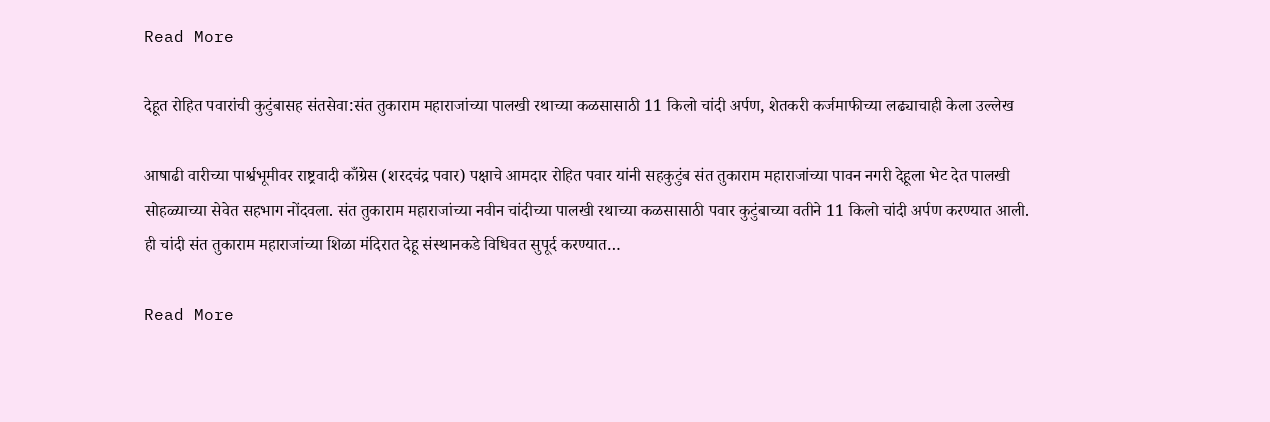Read More

देहूत रोहित पवारांची कुटुंबासह संतसेवा:संत तुकाराम महाराजांच्या पालखी रथाच्या कळसासाठी 11 किलो चांदी अर्पण, शेतकरी कर्जमाफीच्या लढ्याचाही केला उल्लेख

आषाढी वारीच्या पार्श्वभूमीवर राष्ट्रवादी काँग्रेस (शरदचंद्र पवार) पक्षाचे आमदार रोहित पवार यांनी सहकुटुंब संत तुकाराम महाराजांच्या पावन नगरी देहूला भेट देत पालखी सोहळ्याच्या सेवेत सहभाग नोंदवला. संत तुकाराम महाराजांच्या नवीन चांदीच्या पालखी रथाच्या कळसासाठी पवार कुटुंबाच्या वतीने 11 किलो चांदी अर्पण करण्यात आली. ही चांदी संत तुकाराम महाराजांच्या शिळा मंदिरात देहू संस्थानकडे विधिवत सुपूर्द करण्यात…

Read More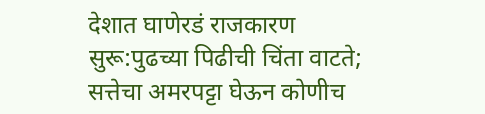देशात घाणेरडं राजकारण सुरू:पुढच्या पिढीची चिंता वाटते; सत्तेचा अमरपट्टा घेऊन कोणीच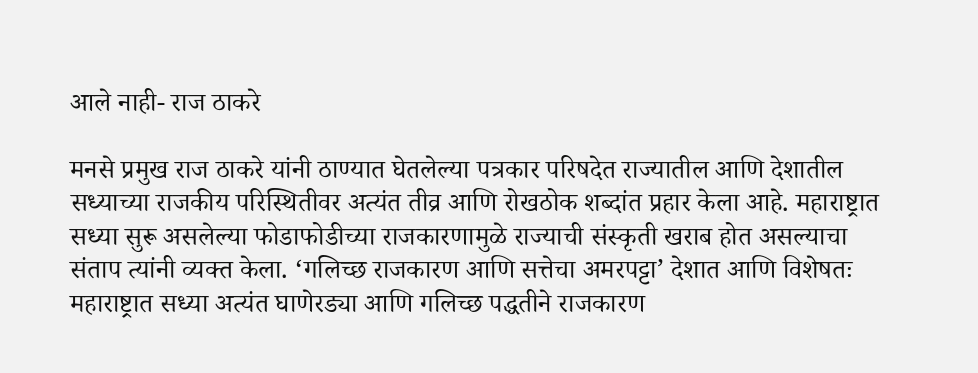आले नाही- राज ठाकरे

मनसे प्रमुख राज ठाकरे यांनी ठाण्यात घेतलेल्या पत्रकार परिषदेत राज्यातील आणि देशातील सध्याच्या राजकीय परिस्थितीवर अत्यंत तीव्र आणि रोखठोक शब्दांत प्रहार केला आहे. महाराष्ट्रात सध्या सुरू असलेल्या फोडाफोडीच्या राजकारणामुळे राज्याची संस्कृती खराब होत असल्याचा संताप त्यांनी व्यक्त केला. ‘गलिच्छ राजकारण आणि सत्तेचा अमरपट्टा’ देशात आणि विशेषतः महाराष्ट्रात सध्या अत्यंत घाणेरड्या आणि गलिच्छ पद्धतीने राजकारण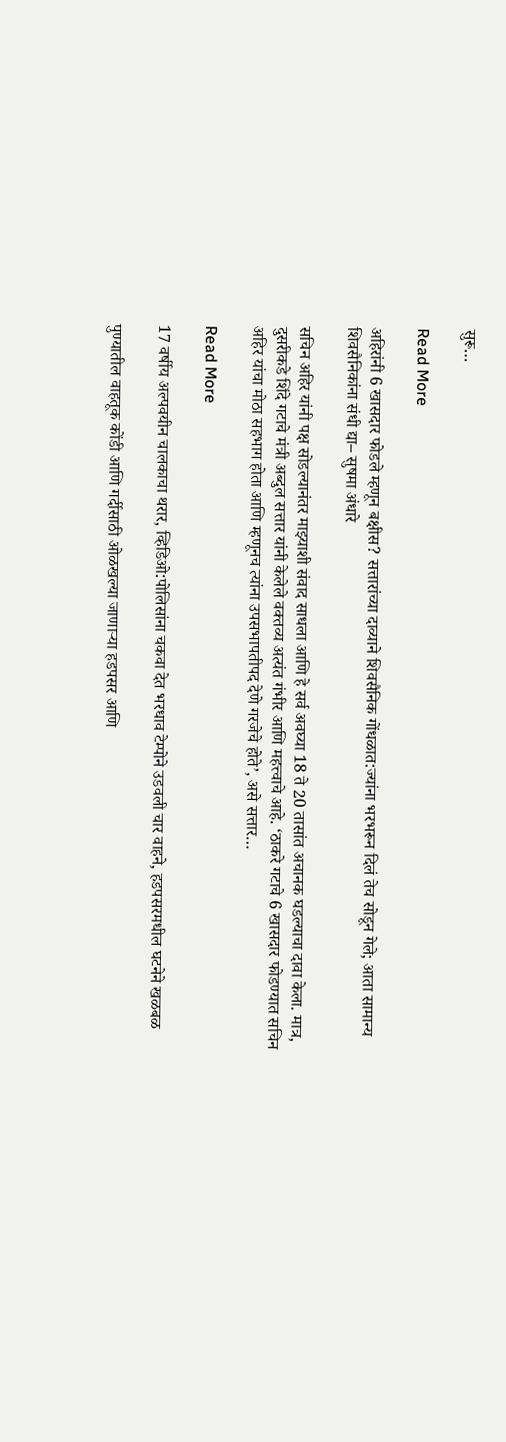सुरू…

Read More

अहिरांनी 6 खासदार फोडले म्हणून बक्षीस? सत्तारांच्या दाव्याने शिवसैनिक गोंधळात:ज्यांना भरभरून दिलं तेच सोडून गेले; आता सामान्य शिवसैनिकांना संधी द्या– सुषमा अंधारे

सचिन अहिर यांनी पक्ष सोडल्यानंतर माझ्याशी संवाद साधला आणि हे सर्व अवघ्या 18 ते 20 तासांत अचानक घडल्याचा दावा केला. मात्र, दुसरीकडे शिंदे गटाचे मंत्री अब्दुल सत्तार यांनी केलेले वक्तव्य अत्यंत गंभीर आणि महत्त्वाचे आहे. ‘ठाकरे गटाचे 6 खासदार फोडण्यात सचिन अहिर यांचा मोठा सहभाग होता आणि म्हणूनच त्यांना उपसभापतीपद देणे गरजेचे होते’, असे सत्तार…

Read More

17 वर्षीय अल्पवयीन चालकाचा थरार, व्हिडिओ:पोलिसांना चकवा देत भरधाव टेम्पोने उडवली चार वाहने, हडपसरमधील घटनेने खळबळ

पुण्यातील वाहतूक कोंडी आणि गर्दीसाठी ओळखल्या जाणाऱ्या हडपसर आणि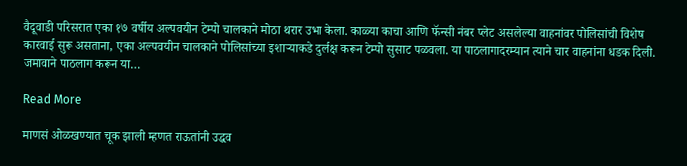वैदूवाडी परिसरात एका १७ वर्षीय अल्पवयीन टेम्पो चालकाने मोठा थरार उभा केला. काळ्या काचा आणि फॅन्सी नंबर प्लेट असलेल्या वाहनांवर पोलिसांची विशेष कारवाई सुरू असताना, एका अल्पवयीन चालकाने पोलिसांच्या इशाऱ्याकडे दुर्लक्ष करून टेम्पो सुसाट पळवला. या पाठलागादरम्यान त्याने चार वाहनांना धडक दिली. जमावाने पाठलाग करून या…

Read More

माणसं ओळखण्यात चूक झाली म्हणत राऊतांनी उद्धव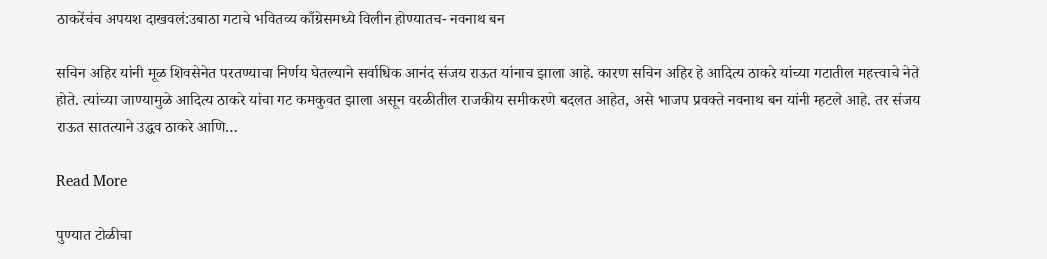ठाकरेंचंच अपयश दाखवलं:उबाठा गटाचे भवितव्य काँग्रेसमध्ये विलीन होण्यातच- नवनाथ बन

सचिन अहिर यांनी मूळ शिवसेनेत परतण्याचा निर्णय घेतल्याने सर्वाधिक आनंद संजय राऊत यांनाच झाला आहे. कारण सचिन अहिर हे आदित्य ठाकरे यांच्या गटातील महत्त्वाचे नेते होते. त्यांच्या जाण्यामुळे आदित्य ठाकरे यांचा गट कमकुवत झाला असून वरळीतील राजकीय समीकरणे बदलत आहेत, असे भाजप प्रवक्ते नवनाथ बन यांनी म्हटले आहे. तर संजय राऊत सातत्याने उद्धव ठाकरे आणि…

Read More

पुण्यात टोळीचा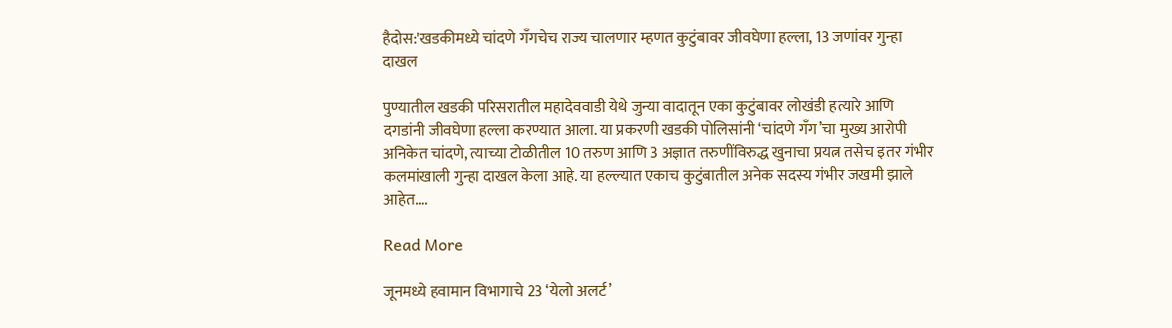हैदोस:'खडकीमध्ये चांदणे गँगचेच राज्य चालणार म्हणत कुटुंबावर जीवघेणा हल्ला, 13 जणांवर गुन्हा दाखल

पुण्यातील खडकी परिसरातील महादेववाडी येथे जुन्या वादातून एका कुटुंबावर लोखंडी हत्यारे आणि दगडांनी जीवघेणा हल्ला करण्यात आला. या प्रकरणी खडकी पोलिसांनी ‘चांदणे गँग’चा मुख्य आरोपी अनिकेत चांदणे, त्याच्या टोळीतील 10 तरुण आणि 3 अज्ञात तरुणींविरुद्ध खुनाचा प्रयत्न तसेच इतर गंभीर कलमांखाली गुन्हा दाखल केला आहे. या हल्ल्यात एकाच कुटुंबातील अनेक सदस्य गंभीर जखमी झाले आहेत….

Read More

जूनमध्ये हवामान विभागाचे 23 ‘येलो अलर्ट’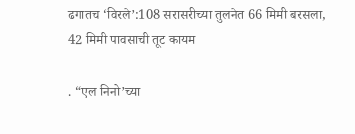ढगातच ‘विरले’:108 सरासरीच्या तुलनेत 66 मिमी बरसला, 42 मिमी पावसाची तूट कायम

. “एल निनो’च्या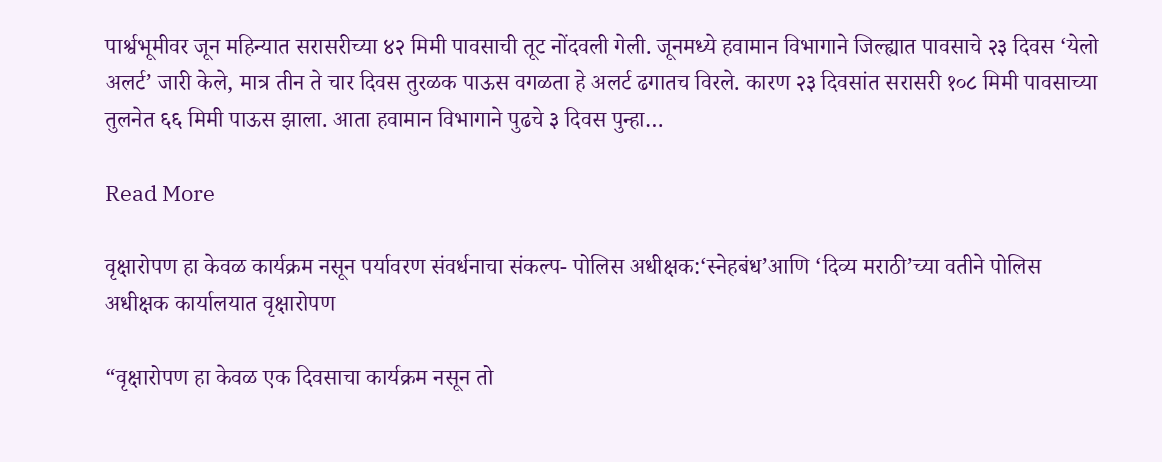पार्श्वभूमीवर जून महिन्यात सरासरीच्या ४२ मिमी पावसाची तूट नोंदवली गेली. जूनमध्ये हवामान विभागाने जिल्ह्यात पावसाचे २३ दिवस ‘येलो अलर्ट’ जारी केले, मात्र तीन ते चार दिवस तुरळक पाऊस वगळता हे अलर्ट ढगातच विरले. कारण २३ दिवसांत सरासरी १०८ मिमी पावसाच्या तुलनेत ६६ मिमी पाऊस झाला. आता हवामान विभागाने पुढचे ३ दिवस पुन्हा…

Read More

वृक्षारोपण हा केवळ कार्यक्रम नसून पर्यावरण संवर्धनाचा संकल्प- पोलिस अधीक्षक:‘स्नेहबंध’आणि ‘दिव्य मराठी’च्या वतीने पोलिस अधीक्षक कार्यालयात वृक्षारोपण

“वृक्षारोपण हा केवळ एक दिवसाचा कार्यक्रम नसून तो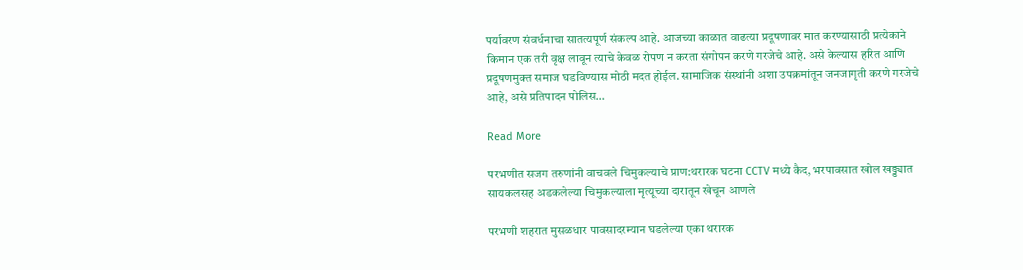पर्यावरण संवर्धनाचा सातत्यपूर्ण संकल्प आहे. आजच्या काळात वाढत्या प्रदूषणावर मात करण्यासाठी प्रत्येकाने किमान एक तरी वृक्ष लावून त्याचे केवळ रोपण न करता संगोपन करणे गरजेचे आहे. असे केल्यास हरित आणि प्रदूषणमुक्त समाज घडविण्यास मोठी मदत होईल. सामाजिक संस्थांनी अशा उपक्रमांतून जनजागृती करणे गरजेचे आहे, असे प्रतिपादन पोलिस…

Read More

परभणीत सजग तरुणांनी वाचवले चिमुकल्याचे प्राण:थरारक घटना CCTV मध्ये कैद, भरपावसात खोल खड्ड्यात सायकलसह अडकलेल्या चिमुकल्याला मृत्यूच्या दारातून खेचून आणले

परभणी शहरात मुसळधार पावसादरम्यान घडलेल्या एका थरारक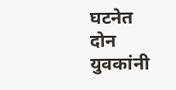घटनेत दोन युवकांनी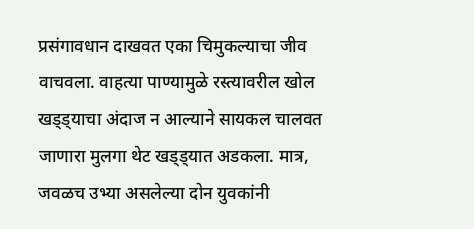प्रसंगावधान दाखवत एका चिमुकल्याचा जीव वाचवला. वाहत्या पाण्यामुळे रस्त्यावरील खोल खड्ड्याचा अंदाज न आल्याने सायकल चालवत जाणारा मुलगा थेट खड्ड्यात अडकला. मात्र, जवळच उभ्या असलेल्या दोन युवकांनी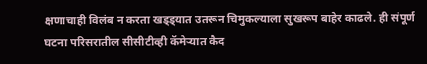क्षणाचाही विलंब न करता खड्ड्यात उतरून चिमुकल्याला सुखरूप बाहेर काढले. ही संपूर्ण घटना परिसरातील सीसीटीव्ही कॅमेऱ्यात कैद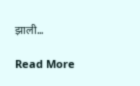झाली…

Read More